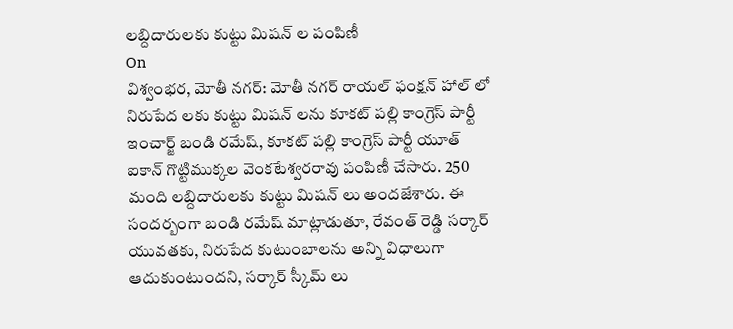లబ్దిదారులకు కుట్టు మిషన్ ల పంపిణీ
On
విశ్వంభర, మోతీ నగర్: మోతీ నగర్ రాయల్ ఫంక్షన్ హాల్ లో నిరుపేద లకు కుట్టు మిషన్ లను కూకట్ పల్లి కాంగ్రెస్ పార్టీ ఇంచార్జ్ బండి రమేష్, కూకట్ పల్లి కాంగ్రెస్ పార్టీ యూత్ ఐకాన్ గొట్టిముక్కల వెంకటేశ్వరరావు పంపిణీ చేసారు. 250 మంది లబ్దిదారులకు కుట్టు మిషన్ లు అందజేశారు. ఈ సందర్బంగా బండి రమేష్ మాట్లాడుతూ, రేవంత్ రెడ్డి సర్కార్ యువతకు, నిరుపేద కుటుంబాలను అన్ని విధాలుగా ఆదుకుంటుందని, సర్కార్ స్కీమ్ లు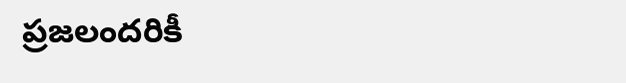ప్రజలందరికీ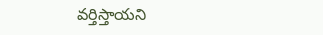వర్తిస్తాయని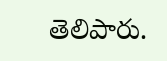తెలిపారు.